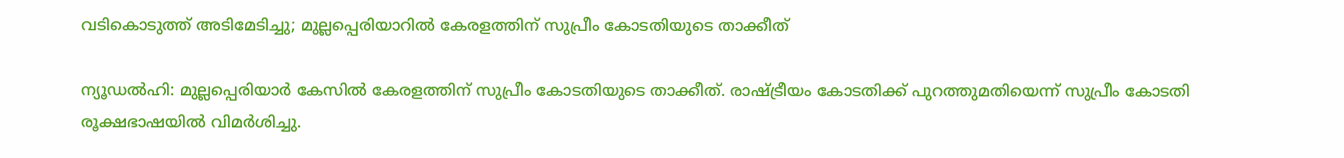വടികൊടുത്ത് അടിമേടിച്ചു; മുല്ലപ്പെരിയാറില്‍ കേരളത്തിന് സുപ്രീം കോടതിയുടെ താക്കീത്

ന്യൂഡല്‍ഹി: മുല്ലപ്പെരിയാര്‍ കേസില്‍ കേരളത്തിന് സുപ്രീം കോടതിയുടെ താക്കീത്. രാഷ്ട്രീയം കോടതിക്ക് പുറത്തുമതിയെന്ന് സുപ്രീം കോടതി രൂക്ഷഭാഷയില്‍ വിമര്‍ശിച്ചു.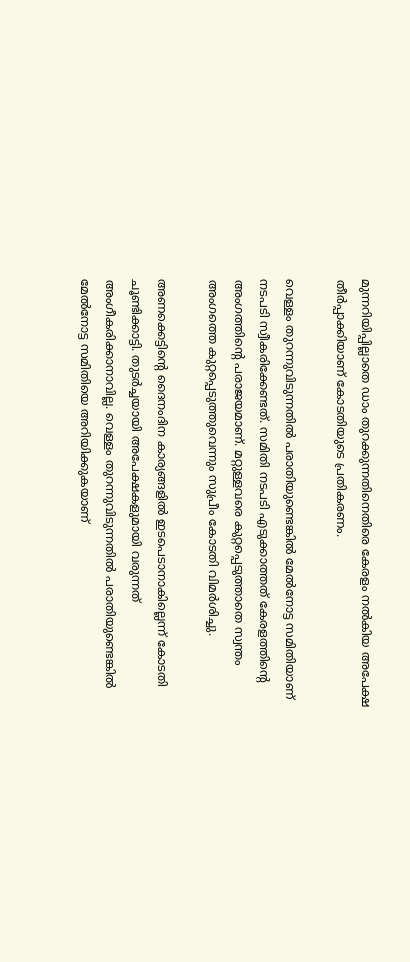മുന്നറിയിപ്പില്ലാതെ ഡാം തുറക്കുന്നതിനെതിരെ കേരളം നല്‍കിയ അപേക്ഷ തീര്‍പ്പാക്കിയാണ് കോടതിയുടെ പ്രതികരണം.

വെള്ളം തുറന്നുവിടുന്നതില്‍ പരാതിയുണ്ടെങ്കില്‍ മേല്‍നോട്ട സമിതിയാണ് നടപടി സ്വീകരിക്കേണ്ടത്. സമിതി നടപടി എടുക്കാത്തത് കേരളത്തിന്റെ അംഗത്തിന്റെ പരാജയമാണ്. മറ്റുള്ളവരെ കുറ്റപ്പെടുത്താതെ സ്വന്തം അംഗത്തെ കുറ്റപ്പെടുത്തുവെന്നും സുപ്രീം കോടതി വിമര്‍ശിച്ചു.

അണക്കെട്ടിന്റെ ദൈനംദിന കാര്യങ്ങളില്‍ ഇടപെടാനാകില്ലെന്ന് കോടതി ചൂണ്ടിക്കാട്ടി. തുടര്‍ച്ചയായി അപേക്ഷകളുമായി വരുന്നത് അംഗീകരിക്കാനാവില്ല. വെള്ളം തുറന്നുവിടുന്നതില്‍ പരാതിയുണ്ടെങ്കില്‍ മേല്‍നോട്ട സമിതിയെ അറിയിക്കുകയാണ്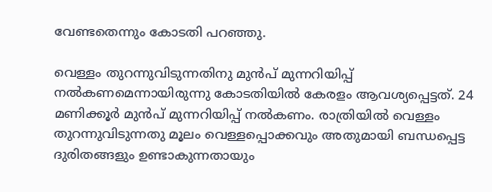വേണ്ടതെന്നും കോടതി പറഞ്ഞു.

വെള്ളം തുറന്നുവിടുന്നതിനു മുന്‍പ് മുന്നറിയിപ്പ് നല്‍കണമെന്നായിരുന്നു കോടതിയില്‍ കേരളം ആവശ്യപ്പെട്ടത്. 24 മണിക്കൂര്‍ മുന്‍പ് മുന്നറിയിപ്പ് നല്‍കണം. രാത്രിയില്‍ വെള്ളം തുറന്നുവിടുന്നതു മൂലം വെള്ളപ്പൊക്കവും അതുമായി ബന്ധപ്പെട്ട ദുരിതങ്ങളും ഉണ്ടാകുന്നതായും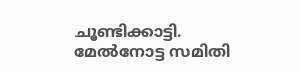ചൂണ്ടിക്കാട്ടി. മേല്‍നോട്ട സമിതി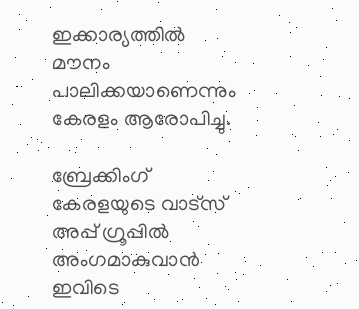ഇക്കാര്യത്തില്‍ മൗനം പാലിക്കയാണെന്നും കേരളം ആരോപിച്ചു.

ബ്രേക്കിംഗ് കേരളയുടെ വാട്സ് അപ്പ് ഗ്രൂപ്പിൽ അംഗമാകുവാൻ ഇവിടെ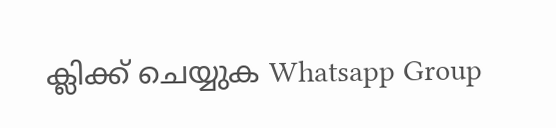ക്ലിക്ക് ചെയ്യുക Whatsapp Group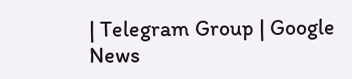| Telegram Group | Google News